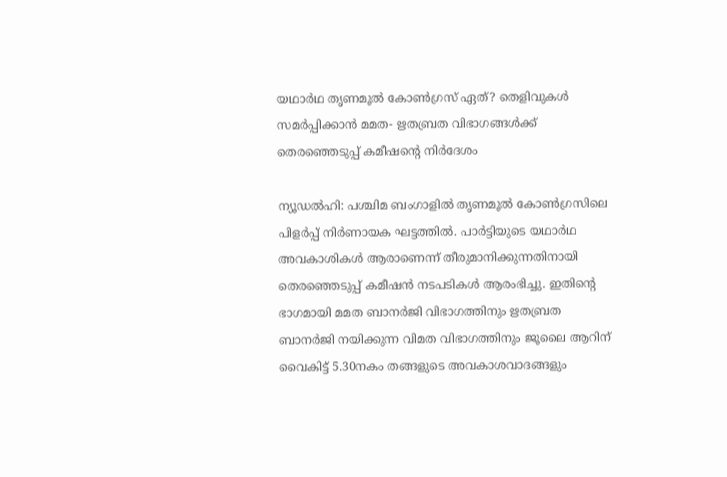യഥാർഥ തൃണമൂൽ കോൺഗ്രസ് ഏത്? തെളിവുകൾ സമർപ്പിക്കാൻ മമത- ഋതബ്രത വിഭാഗങ്ങൾക്ക് തെരഞ്ഞെടുപ്പ് കമീഷന്റെ നിർദേശം

ന്യൂഡൽഹി: പശ്ചിമ ബംഗാളിൽ തൃണമൂൽ കോൺഗ്രസിലെ പിളർപ്പ് നിർണായക ഘട്ടത്തിൽ. പാർട്ടിയുടെ യഥാർഥ അവകാശികൾ ആരാണെന്ന് തീരുമാനിക്കുന്നതിനായി തെരഞ്ഞെടുപ്പ് കമീഷൻ നടപടികൾ ആരംഭിച്ചു. ഇതിന്റെ ഭാഗമായി മമത ബാനർജി വിഭാഗത്തിനും ഋതബ്രത ബാനർജി നയിക്കുന്ന വിമത വിഭാഗത്തിനും ജൂലൈ ആറിന് വൈകിട്ട് 5.30നകം തങ്ങളുടെ അവകാശവാദങ്ങളും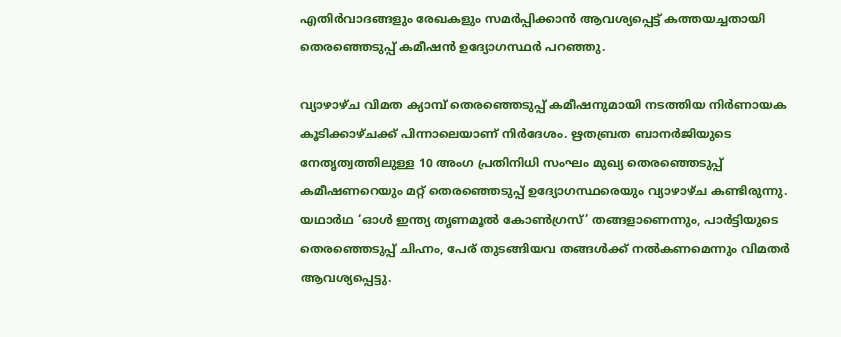എതിർവാദങ്ങളും രേഖകളും സമർപ്പിക്കാൻ ആവശ്യപ്പെട്ട് കത്തയച്ചതായി തെരഞ്ഞെടുപ്പ് കമീഷൻ ഉദ്യോഗസ്ഥർ പറഞ്ഞു.

വ്യാഴാഴ്ച വിമത ക്യാമ്പ് തെരഞ്ഞെടുപ്പ് കമീഷനുമായി നടത്തിയ നിർണായക കൂടിക്കാഴ്ചക്ക് പിന്നാലെയാണ് നിർദേശം. ഋതബ്രത ബാനർജിയുടെ നേതൃത്വത്തിലുള്ള 10 അംഗ പ്രതിനിധി സംഘം മുഖ്യ തെരഞ്ഞെടുപ്പ് കമീഷണറെയും മറ്റ് തെരഞ്ഞെടുപ്പ് ഉദ്യോഗസ്ഥരെയും വ്യാഴാഴ്ച കണ്ടിരുന്നു. യഥാർഥ ‘ഓൾ ഇന്ത്യ തൃണമൂൽ കോൺഗ്രസ്’ തങ്ങളാണെന്നും, പാർട്ടിയുടെ തെരഞ്ഞെടുപ്പ് ചിഹ്നം, പേര് തുടങ്ങിയവ തങ്ങൾക്ക് നൽകണമെന്നും വിമതർ ആവശ്യപ്പെട്ടു.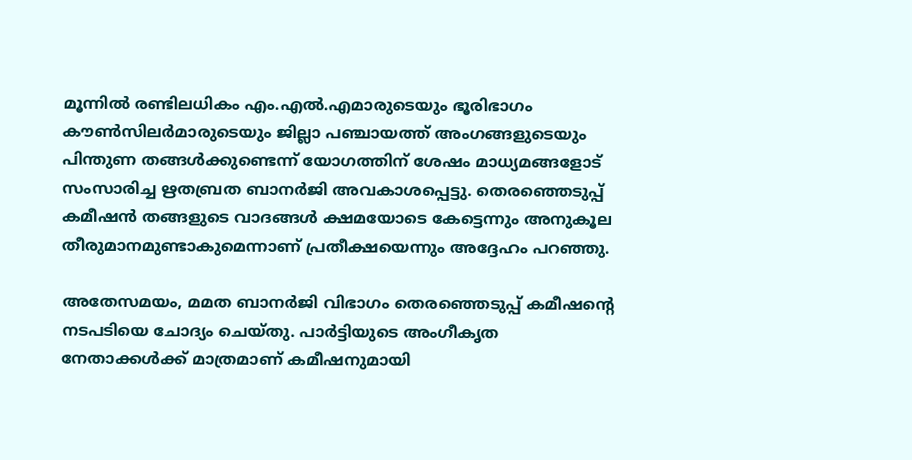മൂന്നിൽ രണ്ടിലധികം എം.എൽ.എമാരുടെയും ഭൂരിഭാഗം കൗൺസിലർമാരുടെയും ജില്ലാ പഞ്ചായത്ത് അംഗങ്ങളുടെയും പിന്തുണ തങ്ങൾക്കുണ്ടെന്ന് യോഗത്തിന് ശേഷം മാധ്യമങ്ങളോട് സംസാരിച്ച ഋതബ്രത ബാനർജി അവകാശപ്പെട്ടു. തെരഞ്ഞെടുപ്പ് കമീഷൻ തങ്ങളുടെ വാദങ്ങൾ ക്ഷമയോടെ കേട്ടെന്നും അനുകൂല തീരുമാനമുണ്ടാകുമെന്നാണ് പ്രതീക്ഷയെന്നും അദ്ദേഹം പറഞ്ഞു.

അതേസമയം, മമത ബാനർജി വിഭാഗം തെരഞ്ഞെടുപ്പ് കമീഷന്റെ നടപടിയെ ചോദ്യം ചെയ്തു. പാർട്ടിയുടെ അംഗീകൃത നേതാക്കൾക്ക് മാത്രമാണ് കമീഷനുമായി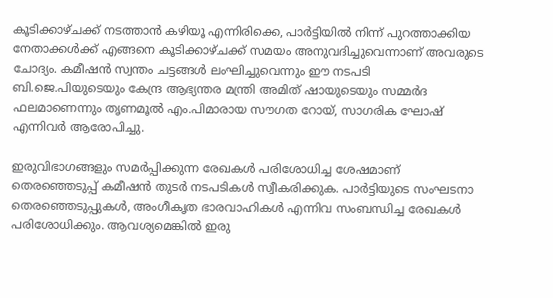കൂടിക്കാഴ്ചക്ക് നടത്താൻ കഴിയൂ എന്നിരിക്കെ, പാർട്ടിയിൽ നിന്ന് പുറത്താക്കിയ നേതാക്കൾക്ക് എങ്ങനെ കൂടിക്കാഴ്ചക്ക് സമയം അനുവദിച്ചുവെന്നാണ് അവരുടെ ചോദ്യം. കമീഷൻ സ്വന്തം ചട്ടങ്ങൾ ലംഘിച്ചുവെന്നും ഈ നടപടി ബി.ജെ.പിയുടെയും കേന്ദ്ര ആഭ്യന്തര മന്ത്രി അമിത് ഷായുടെയും സമ്മർദ ഫലമാണെന്നും തൃണമൂൽ എം.പിമാരായ സൗഗത റോയ്, സാഗരിക ഘോഷ് എന്നിവർ ആരോപിച്ചു.

ഇരുവിഭാഗങ്ങളും സമർപ്പിക്കുന്ന രേഖകൾ പരിശോധിച്ച ശേഷമാണ് തെരഞ്ഞെടുപ്പ് കമീഷൻ തുടർ നടപടികൾ സ്വീകരിക്കുക. പാർട്ടിയുടെ സംഘടനാ തെരഞ്ഞെടുപ്പുകൾ, അംഗീകൃത ഭാരവാഹികൾ എന്നിവ സംബന്ധിച്ച രേഖകൾ പരിശോധിക്കും. ആവശ്യമെങ്കിൽ ഇരു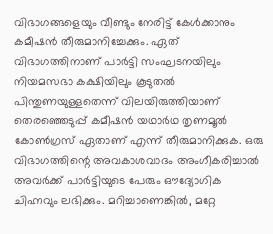വിഭാഗങ്ങളെയും വീണ്ടും നേരിട്ട് കേൾക്കാനും കമീഷൻ തീരുമാനിച്ചേക്കും. ഏത് വിഭാഗത്തിനാണ് പാർട്ടി സംഘടനയിലും നിയമസഭാ കക്ഷിയിലും കൂടുതൽ പിന്തുണയുള്ളതെന്ന് വിലയിരുത്തിയാണ് തെരഞ്ഞെടുപ്പ് കമീഷൻ യഥാർഥ തൃണമൂൽ കോൺഗ്രസ് ഏതാണ് എന്ന് തീരുമാനിക്കുക. ഒരു വിഭാഗത്തിന്റെ അവകാശവാദം അംഗീകരിച്ചാൽ അവർക്ക് പാർട്ടിയുടെ പേരും ഔദ്യോഗിക ചിഹ്നവും ലഭിക്കും. മറിച്ചാണെങ്കിൽ, മറ്റേ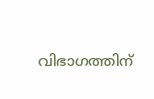വിഭാഗത്തിന്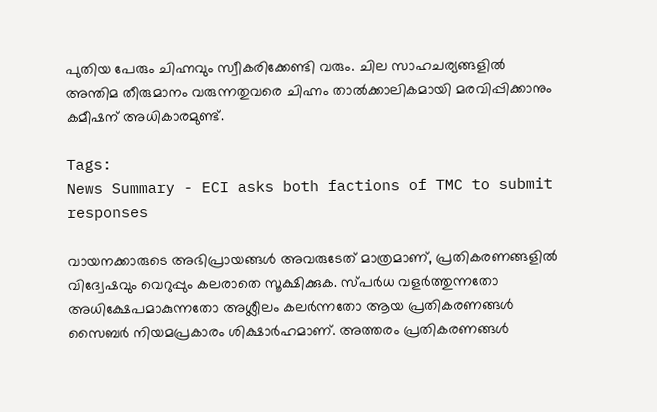പുതിയ പേരും ചിഹ്നവും സ്വീകരിക്കേണ്ടി വരും. ചില സാഹചര്യങ്ങളിൽ അന്തിമ തീരുമാനം വരുന്നതുവരെ ചിഹ്നം താൽക്കാലികമായി മരവിപ്പിക്കാനും കമീഷന് അധികാരമുണ്ട്.

Tags:
News Summary - ECI asks both factions of TMC to submit responses

വായനക്കാരുടെ അഭിപ്രായങ്ങള്‍ അവരുടേത് മാത്രമാണ്, പ്രതികരണങ്ങളിൽ വിദ്വേഷവും വെറുപ്പും കലരാതെ സൂക്ഷിക്കുക. സ്പർധ വളർത്തുന്നതോ അധിക്ഷേപമാകുന്നതോ അശ്ലീലം കലർന്നതോ ആയ പ്രതികരണങ്ങൾ സൈബർ നിയമപ്രകാരം ശിക്ഷാർഹമാണ്. അത്തരം പ്രതികരണങ്ങൾ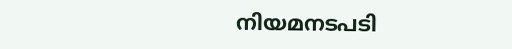നിയമനടപടി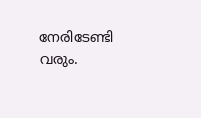നേരിടേണ്ടി വരും.